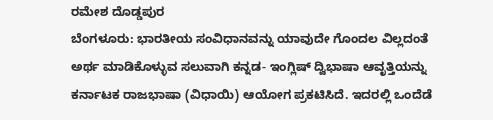ರಮೇಶ ದೊಡ್ಡಪುರ
ಬೆಂಗಳೂರು: ಭಾರತೀಯ ಸಂವಿಧಾನವನ್ನು ಯಾವುದೇ ಗೊಂದಲ ವಿಲ್ಲದಂತೆ ಅರ್ಥ ಮಾಡಿಕೊಳ್ಳುವ ಸಲುವಾಗಿ ಕನ್ನಡ- ಇಂಗ್ಲಿಷ್ ದ್ವಿಭಾಷಾ ಆವೃತ್ತಿಯನ್ನು ಕರ್ನಾಟಕ ರಾಜಭಾಷಾ (ವಿಧಾಯಿ) ಆಯೋಗ ಪ್ರಕಟಿಸಿದೆ. ಇದರಲ್ಲಿ ಒಂದೆಡೆ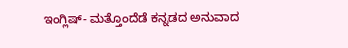ಇಂಗ್ಲಿಷ್- ಮತ್ತೊಂದೆಡೆ ಕನ್ನಡದ ಅನುವಾದ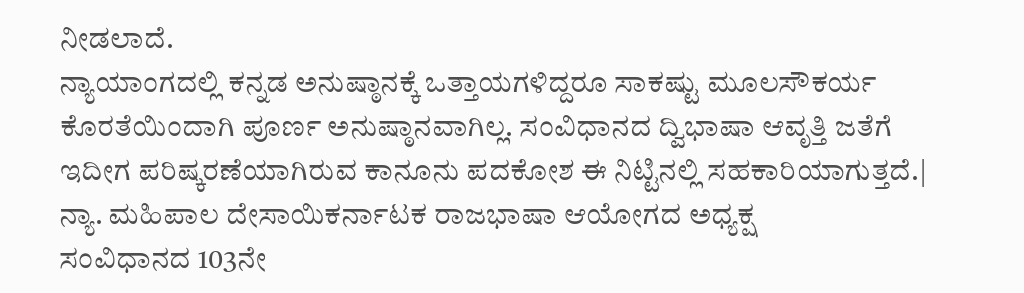ನೀಡಲಾದೆ.
ನ್ಯಾಯಾಂಗದಲ್ಲಿ ಕನ್ನಡ ಅನುಷ್ಠಾನಕ್ಕೆ ಒತ್ತಾಯಗಳಿದ್ದರೂ ಸಾಕಷ್ಟು ಮೂಲಸೌಕರ್ಯ ಕೊರತೆಯಿಂದಾಗಿ ಪೂರ್ಣ ಅನುಷ್ಠಾನವಾಗಿಲ್ಲ. ಸಂವಿಧಾನದ ದ್ವಿಭಾಷಾ ಆವೃತ್ತಿ ಜತೆಗೆ ಇದೀಗ ಪರಿಷ್ಕರಣೆಯಾಗಿರುವ ಕಾನೂನು ಪದಕೋಶ ಈ ನಿಟ್ಟಿನಲ್ಲಿ ಸಹಕಾರಿಯಾಗುತ್ತದೆ.| ನ್ಯಾ. ಮಹಿಪಾಲ ದೇಸಾಯಿಕರ್ನಾಟಕ ರಾಜಭಾಷಾ ಆಯೋಗದ ಅಧ್ಯಕ್ಷ
ಸಂವಿಧಾನದ 103ನೇ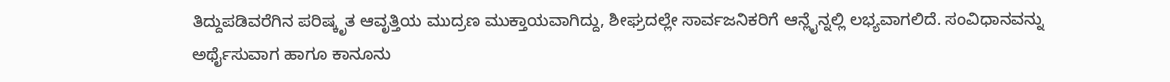ತಿದ್ದುಪಡಿವರೆಗಿನ ಪರಿಷ್ಕೃತ ಆವೃತ್ತಿಯ ಮುದ್ರಣ ಮುಕ್ತಾಯವಾಗಿದ್ದು, ಶೀಘ್ರದಲ್ಲೇ ಸಾರ್ವಜನಿಕರಿಗೆ ಆನ್ಲೈನ್ನಲ್ಲಿ ಲಭ್ಯವಾಗಲಿದೆ. ಸಂವಿಧಾನವನ್ನು ಅರ್ಥೈಸುವಾಗ ಹಾಗೂ ಕಾನೂನು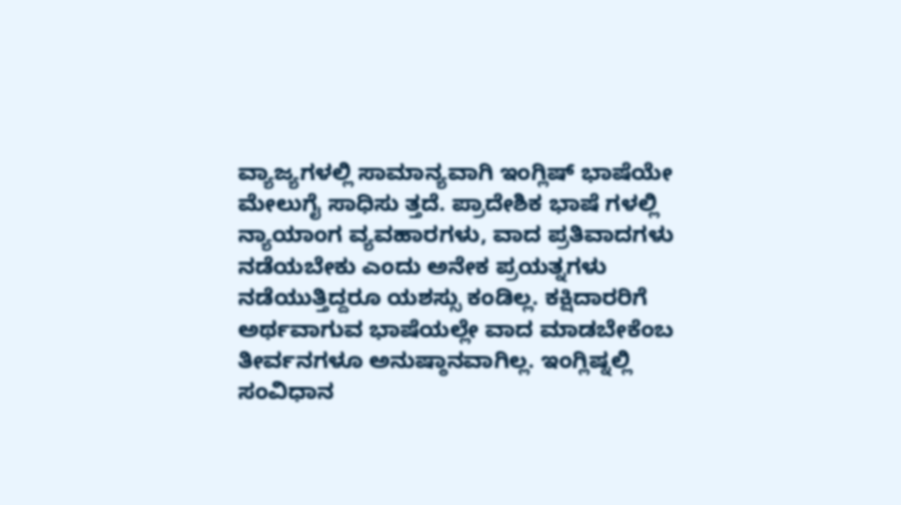ವ್ಯಾಜ್ಯಗಳಲ್ಲಿ ಸಾಮಾನ್ಯವಾಗಿ ಇಂಗ್ಲಿಷ್ ಭಾಷೆಯೇ ಮೇಲುಗೈ ಸಾಧಿಸು ತ್ತದೆ. ಪ್ರಾದೇಶಿಕ ಭಾಷೆ ಗಳಲ್ಲಿ ನ್ಯಾಯಾಂಗ ವ್ಯವಹಾರಗಳು, ವಾದ ಪ್ರತಿವಾದಗಳು ನಡೆಯಬೇಕು ಎಂದು ಅನೇಕ ಪ್ರಯತ್ನಗಳು ನಡೆಯುತ್ತಿದ್ದರೂ ಯಶಸ್ಸು ಕಂಡಿಲ್ಲ. ಕಕ್ಷಿದಾರರಿಗೆ ಅರ್ಥವಾಗುವ ಭಾಷೆಯಲ್ಲೇ ವಾದ ಮಾಡಬೇಕೆಂಬ ತೀರ್ವನಗಳೂ ಅನುಷ್ಠಾನವಾಗಿಲ್ಲ. ಇಂಗ್ಲಿಷ್ನಲ್ಲಿ ಸಂವಿಧಾನ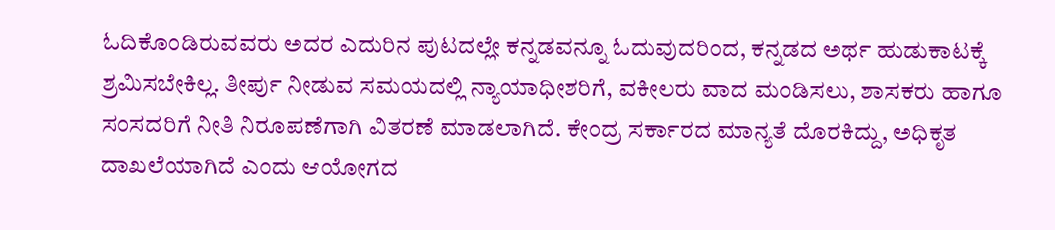ಓದಿಕೊಂಡಿರುವವರು ಅದರ ಎದುರಿನ ಪುಟದಲ್ಲೇ ಕನ್ನಡವನ್ನೂ ಓದುವುದರಿಂದ, ಕನ್ನಡದ ಅರ್ಥ ಹುಡುಕಾಟಕ್ಕೆ ಶ್ರಮಿಸಬೇಕಿಲ್ಲ. ತೀರ್ಪು ನೀಡುವ ಸಮಯದಲ್ಲಿ ನ್ಯಾಯಾಧೀಶರಿಗೆ, ವಕೀಲರು ವಾದ ಮಂಡಿಸಲು, ಶಾಸಕರು ಹಾಗೂ ಸಂಸದರಿಗೆ ನೀತಿ ನಿರೂಪಣೆಗಾಗಿ ವಿತರಣೆ ಮಾಡಲಾಗಿದೆ. ಕೇಂದ್ರ ಸರ್ಕಾರದ ಮಾನ್ಯತೆ ದೊರಕಿದ್ದು, ಅಧಿಕೃತ ದಾಖಲೆಯಾಗಿದೆ ಎಂದು ಆಯೋಗದ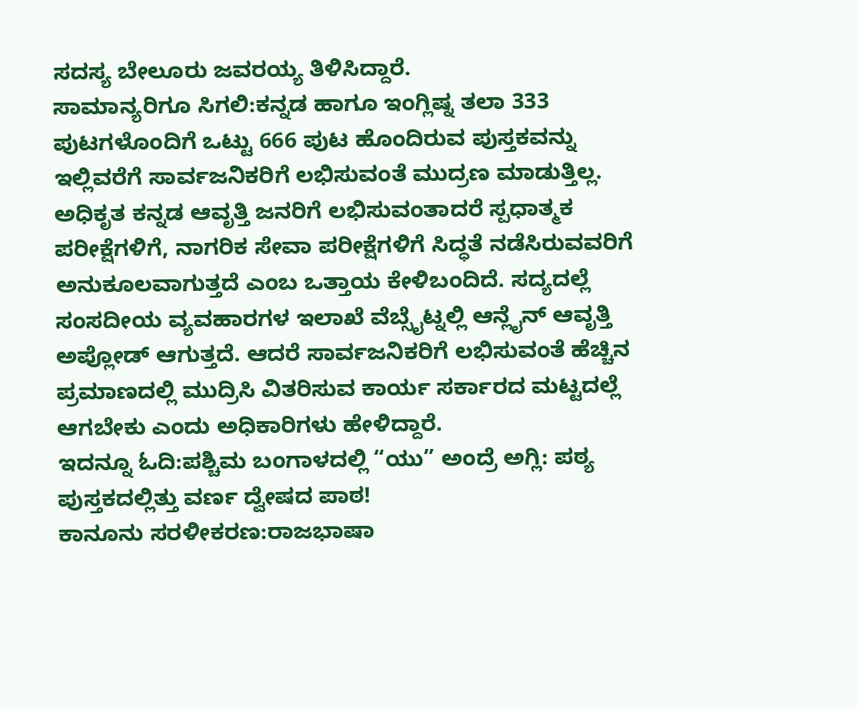ಸದಸ್ಯ ಬೇಲೂರು ಜವರಯ್ಯ ತಿಳಿಸಿದ್ದಾರೆ.
ಸಾಮಾನ್ಯರಿಗೂ ಸಿಗಲಿ:ಕನ್ನಡ ಹಾಗೂ ಇಂಗ್ಲಿಷ್ನ ತಲಾ 333 ಪುಟಗಳೊಂದಿಗೆ ಒಟ್ಟು 666 ಪುಟ ಹೊಂದಿರುವ ಪುಸ್ತಕವನ್ನು ಇಲ್ಲಿವರೆಗೆ ಸಾರ್ವಜನಿಕರಿಗೆ ಲಭಿಸುವಂತೆ ಮುದ್ರಣ ಮಾಡುತ್ತಿಲ್ಲ. ಅಧಿಕೃತ ಕನ್ನಡ ಆವೃತ್ತಿ ಜನರಿಗೆ ಲಭಿಸುವಂತಾದರೆ ಸ್ಪಧಾತ್ಮಕ ಪರೀಕ್ಷೆಗಳಿಗೆ, ನಾಗರಿಕ ಸೇವಾ ಪರೀಕ್ಷೆಗಳಿಗೆ ಸಿದ್ಧತೆ ನಡೆಸಿರುವವರಿಗೆ ಅನುಕೂಲವಾಗುತ್ತದೆ ಎಂಬ ಒತ್ತಾಯ ಕೇಳಿಬಂದಿದೆ. ಸದ್ಯದಲ್ಲೆ ಸಂಸದೀಯ ವ್ಯವಹಾರಗಳ ಇಲಾಖೆ ವೆಬ್ಸೈಟ್ನಲ್ಲಿ ಆನ್ಲೈನ್ ಆವೃತ್ತಿ ಅಪ್ಲೋಡ್ ಆಗುತ್ತದೆ. ಆದರೆ ಸಾರ್ವಜನಿಕರಿಗೆ ಲಭಿಸುವಂತೆ ಹೆಚ್ಚಿನ ಪ್ರಮಾಣದಲ್ಲಿ ಮುದ್ರಿಸಿ ವಿತರಿಸುವ ಕಾರ್ಯ ಸರ್ಕಾರದ ಮಟ್ಟದಲ್ಲೆ ಆಗಬೇಕು ಎಂದು ಅಧಿಕಾರಿಗಳು ಹೇಳಿದ್ದಾರೆ.
ಇದನ್ನೂ ಓದಿ:ಪಶ್ಚಿಮ ಬಂಗಾಳದಲ್ಲಿ “ಯು” ಅಂದ್ರೆ ಅಗ್ಲಿ: ಪಠ್ಯ ಪುಸ್ತಕದಲ್ಲಿತ್ತು ವರ್ಣ ದ್ವೇಷದ ಪಾಠ!
ಕಾನೂನು ಸರಳೀಕರಣ:ರಾಜಭಾಷಾ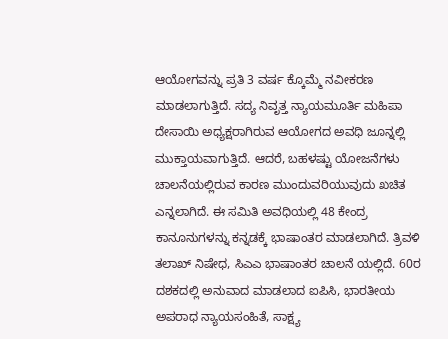ಆಯೋಗವನ್ನು ಪ್ರತಿ 3 ವರ್ಷ ಕ್ಕೊಮ್ಮೆ ನವೀಕರಣ ಮಾಡಲಾಗುತ್ತಿದೆ. ಸದ್ಯ ನಿವೃತ್ತ ನ್ಯಾಯಮೂರ್ತಿ ಮಹಿಪಾ ದೇಸಾಯಿ ಅಧ್ಯಕ್ಷರಾಗಿರುವ ಆಯೋಗದ ಅವಧಿ ಜೂನ್ನಲ್ಲಿ ಮುಕ್ತಾಯವಾಗುತ್ತಿದೆ. ಆದರೆ, ಬಹಳಷ್ಟು ಯೋಜನೆಗಳು ಚಾಲನೆಯಲ್ಲಿರುವ ಕಾರಣ ಮುಂದುವರಿಯುವುದು ಖಚಿತ ಎನ್ನಲಾಗಿದೆ. ಈ ಸಮಿತಿ ಅವಧಿಯಲ್ಲಿ 48 ಕೇಂದ್ರ ಕಾನೂನುಗಳನ್ನು ಕನ್ನಡಕ್ಕೆ ಭಾಷಾಂತರ ಮಾಡಲಾಗಿದೆ. ತ್ರಿವಳಿ ತಲಾಖ್ ನಿಷೇಧ, ಸಿಎಎ ಭಾಷಾಂತರ ಚಾಲನೆ ಯಲ್ಲಿದೆ. 60ರ ದಶಕದಲ್ಲಿ ಅನುವಾದ ಮಾಡಲಾದ ಐಪಿಸಿ, ಭಾರತೀಯ ಅಪರಾಧ ನ್ಯಾಯಸಂಹಿತೆ, ಸಾಕ್ಷ್ಯ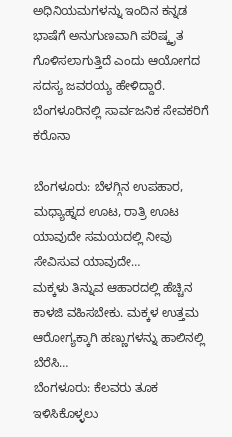ಅಧಿನಿಯಮಗಳನ್ನು ಇಂದಿನ ಕನ್ನಡ ಭಾಷೆಗೆ ಅನುಗುಣವಾಗಿ ಪರಿಷ್ಕೃತ ಗೊಳಿಸಲಾಗುತ್ತಿದೆ ಎಂದು ಆಯೋಗದ ಸದಸ್ಯ ಜವರಯ್ಯ ಹೇಳಿದ್ದಾರೆ.
ಬೆಂಗಳೂರಿನಲ್ಲಿ ಸಾರ್ವಜನಿಕ ಸೇವಕರಿಗೆ ಕರೊನಾ

ಬೆಂಗಳೂರು: ಬೆಳಗ್ಗಿನ ಉಪಹಾರ, ಮಧ್ಯಾಹ್ನದ ಊಟ, ರಾತ್ರಿ ಊಟ ಯಾವುದೇ ಸಮಯದಲ್ಲಿ ನೀವು ಸೇವಿಸುವ ಯಾವುದೇ…
ಮಕ್ಕಳು ತಿನ್ನುವ ಆಹಾರದಲ್ಲಿ ಹೆಚ್ಚಿನ ಕಾಳಜಿ ವಹಿಸಬೇಕು. ಮಕ್ಕಳ ಉತ್ತಮ ಆರೋಗ್ಯಕ್ಕಾಗಿ ಹಣ್ಣುಗಳನ್ನು ಹಾಲಿನಲ್ಲಿ ಬೆರೆಸಿ…
ಬೆಂಗಳೂರು: ಕೆಲವರು ತೂಕ ಇಳಿಸಿಕೊಳ್ಳಲು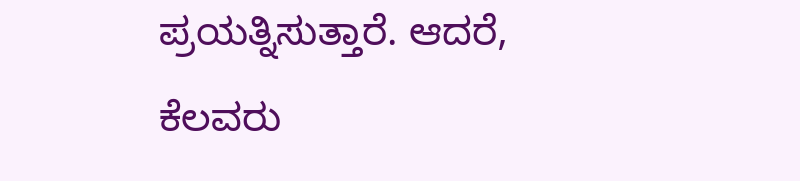ಪ್ರಯತ್ನಿಸುತ್ತಾರೆ. ಆದರೆ, ಕೆಲವರು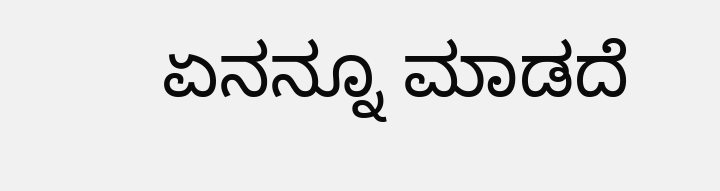ಏನನ್ನೂ ಮಾಡದೆ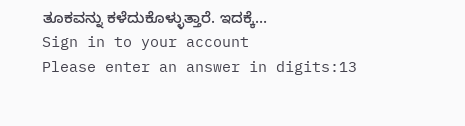ತೂಕವನ್ನು ಕಳೆದುಕೊಳ್ಳುತ್ತಾರೆ. ಇದಕ್ಕೆ…
Sign in to your account
Please enter an answer in digits:13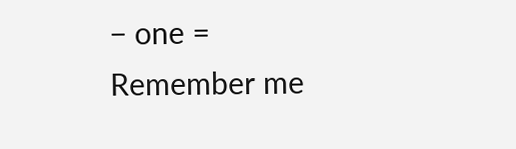− one =
Remember me